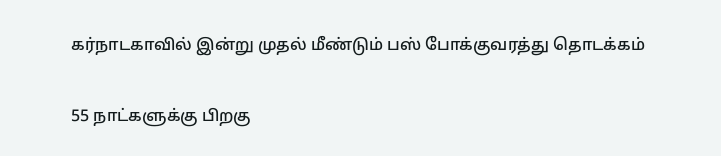கர்நாடகாவில் இன்று முதல் மீண்டும் பஸ் போக்குவரத்து தொடக்கம்

55 நாட்களுக்கு பிறகு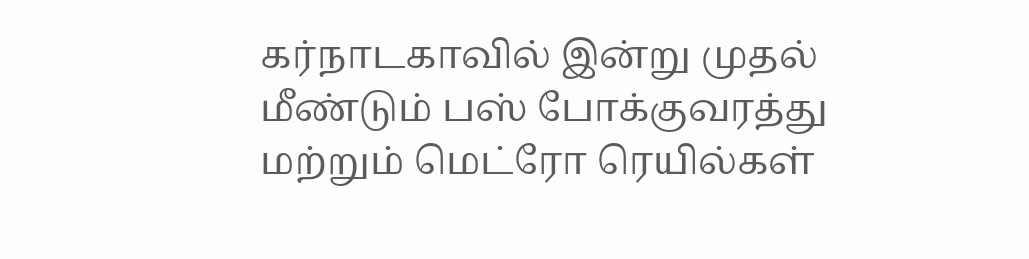கர்நாடகாவில் இன்று முதல் மீண்டும் பஸ் போக்குவரத்து மற்றும் மெட்ரோ ரெயில்கள்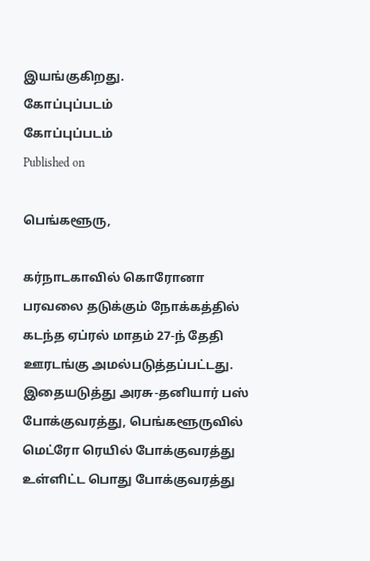இயங்குகிறது.
கோப்புப்படம்
கோப்புப்படம்
Published on

பெங்களூரு,

கர்நாடகாவில் கொரோனா பரவலை தடுக்கும் நோக்கத்தில் கடந்த ஏப்ரல் மாதம் 27-ந் தேதி ஊரடங்கு அமல்படுத்தப்பட்டது. இதையடுத்து அரசு-தனியார் பஸ் போக்குவரத்து, பெங்களூருவில் மெட்ரோ ரெயில் போக்குவரத்து உள்ளிட்ட பொது போக்குவரத்து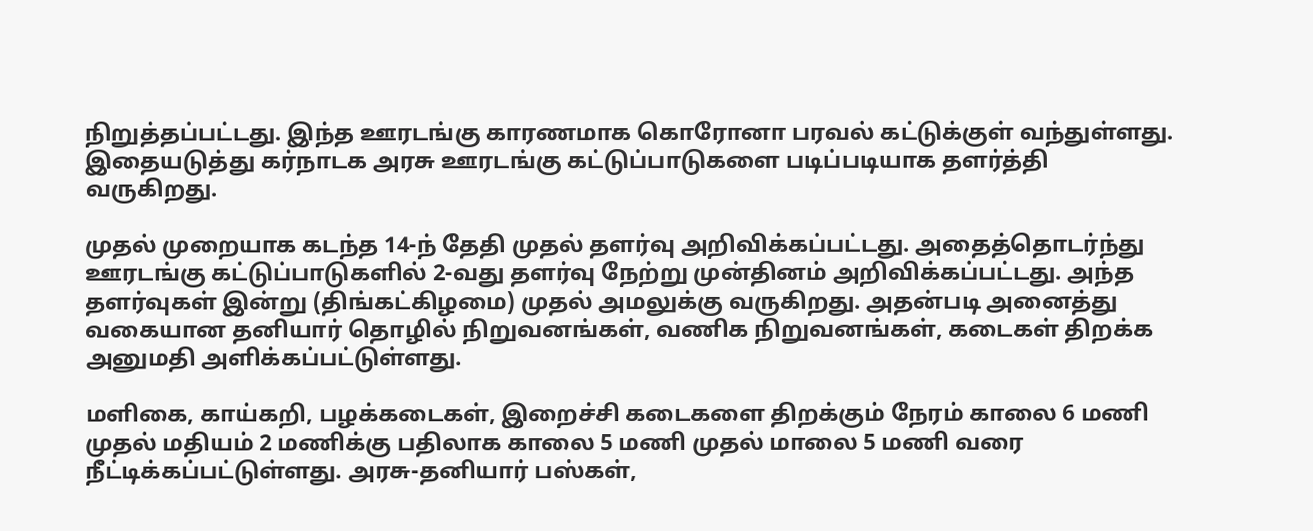நிறுத்தப்பட்டது. இந்த ஊரடங்கு காரணமாக கொரோனா பரவல் கட்டுக்குள் வந்துள்ளது. இதையடுத்து கர்நாடக அரசு ஊரடங்கு கட்டுப்பாடுகளை படிப்படியாக தளர்த்தி வருகிறது.

முதல் முறையாக கடந்த 14-ந் தேதி முதல் தளர்வு அறிவிக்கப்பட்டது. அதைத்தொடர்ந்து ஊரடங்கு கட்டுப்பாடுகளில் 2-வது தளர்வு நேற்று முன்தினம் அறிவிக்கப்பட்டது. அந்த தளர்வுகள் இன்று (திங்கட்கிழமை) முதல் அமலுக்கு வருகிறது. அதன்படி அனைத்து வகையான தனியார் தொழில் நிறுவனங்கள், வணிக நிறுவனங்கள், கடைகள் திறக்க அனுமதி அளிக்கப்பட்டுள்ளது.

மளிகை, காய்கறி, பழக்கடைகள், இறைச்சி கடைகளை திறக்கும் நேரம் காலை 6 மணி முதல் மதியம் 2 மணிக்கு பதிலாக காலை 5 மணி முதல் மாலை 5 மணி வரை நீட்டிக்கப்பட்டுள்ளது. அரசு-தனியார் பஸ்கள்,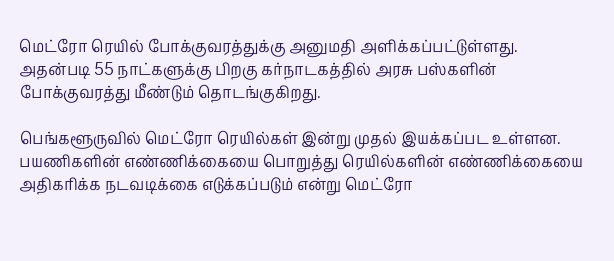மெட்ரோ ரெயில் போக்குவரத்துக்கு அனுமதி அளிக்கப்பட்டுள்ளது. அதன்படி 55 நாட்களுக்கு பிறகு கர்நாடகத்தில் அரசு பஸ்களின் போக்குவரத்து மீண்டும் தொடங்குகிறது.

பெங்களூருவில் மெட்ரோ ரெயில்கள் இன்று முதல் இயக்கப்பட உள்ளன. பயணிகளின் எண்ணிக்கையை பொறுத்து ரெயில்களின் எண்ணிக்கையை அதிகரிக்க நடவடிக்கை எடுக்கப்படும் என்று மெட்ரோ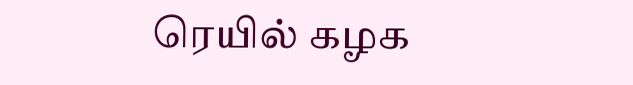ரெயில் கழக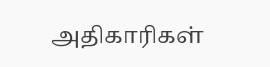அதிகாரிகள்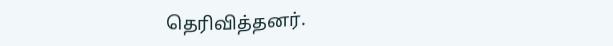தெரிவித்தனர்.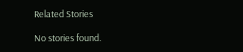Related Stories

No stories found.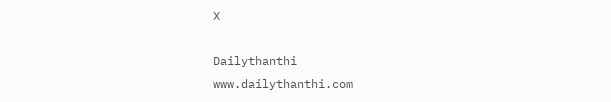X

Dailythanthi
www.dailythanthi.com